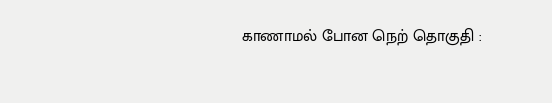காணாமல் போன நெற் தொகுதி :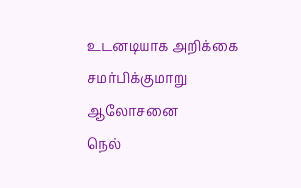உடனடியாக அறிக்கை சமர்பிக்குமாறு ஆலோசனை
நெல்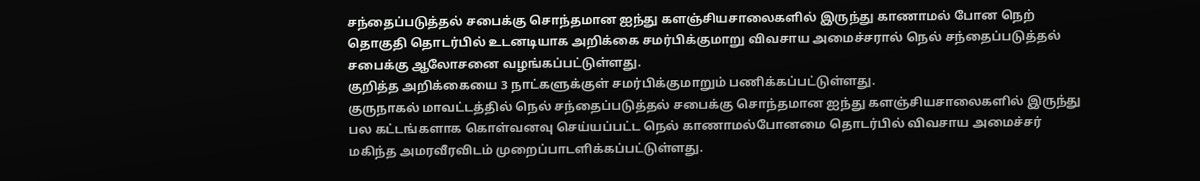சந்தைப்படுத்தல் சபைக்கு சொந்தமான ஐந்து களஞ்சியசாலைகளில் இருந்து காணாமல் போன நெற் தொகுதி தொடர்பில் உடனடியாக அறிக்கை சமர்பிக்குமாறு விவசாய அமைச்சரால் நெல் சந்தைப்படுத்தல் சபைக்கு ஆலோசனை வழங்கப்பட்டுள்ளது.
குறித்த அறிக்கையை 3 நாட்களுக்குள் சமர்பிக்குமாறும் பணிக்கப்பட்டுள்ளது.
குருநாகல் மாவட்டத்தில் நெல் சந்தைப்படுத்தல் சபைக்கு சொந்தமான ஐந்து களஞ்சியசாலைகளில் இருந்து பல கட்டங்களாக கொள்வனவு செய்யப்பட்ட நெல் காணாமல்போனமை தொடர்பில் விவசாய அமைச்சர் மகிந்த அமரவீரவிடம் முறைப்பாடளிக்கப்பட்டுள்ளது.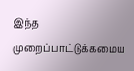இந்த முறைப்பாட்டுக்கமைய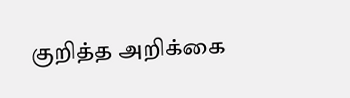குறித்த அறிக்கை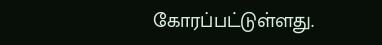கோரப்பட்டுள்ளது.